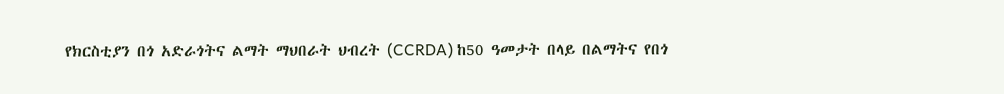የክርስቲያን በጎ አድራጎትና ልማት ማህበራት ህብረት (CCRDA) ከ50 ዓመታት በላይ በልማትና የበጎ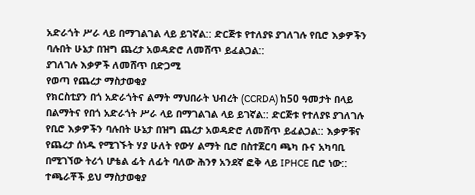አድራጎት ሥራ ላይ በማገልገል ላይ ይገኛል:: ድርጅቱ የተለያዩ ያገለገሉ የቢሮ እቃዎችን ባሉበት ሁኔታ በዝግ ጨረታ አወዳድሮ ለመሸጥ ይፈልጋል::
ያገለገሉ እቃዎች ለመሸጥ በድጋሚ
የወጣ የጨረታ ማስታወቂያ
የክርስቲያን በጎ አድራጎትና ልማት ማህበራት ህብረት (CCRDA) ከ50 ዓመታት በላይ በልማትና የበጎ አድራጎት ሥራ ላይ በማገልገል ላይ ይገኛል:: ድርጅቱ የተለያዩ ያገለገሉ የቢሮ እቃዎችን ባሉበት ሁኔታ በዝግ ጨረታ አወዳድሮ ለመሸጥ ይፈልጋል:: እቃዎቹና የጨረታ ሰነዱ የሚገኙት ሃያ ሁለት የውሃ ልማት ቢሮ በስተጀርባ ጫካ ቡና አካባቢ በሚገኘው ትሪጎ ሆቴል ፊት ለፊት ባለው ሕንፃ አንደኛ ፎቅ ላይ IPHCE ቢሮ ነው:: ተጫራቾች ይህ ማስታወቂያ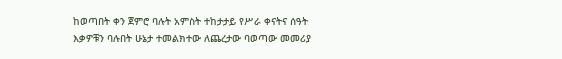ከወጣበት ቀን ጀምሮ ባሉት አምስት ተከታታይ የሥራ ቀናትና ሰዓት እቃዎቹን ባሉበት ሁኔታ ተመልክተው ለጨረታው ባወጣው መመሪያ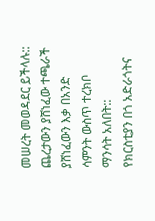መሠረት መወዳደር ይችላሉ::
ጨረታውን ያሸነፈው ተጫራች ያሸነፈውን እቃ በአንድ ሳምንት ውስጥ ተረክቦ ማንሳት አለበት::
የክርስቲያን በጎ አድራጎትና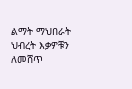ልማት ማህበራት ህብረት እቃዎቹን ለመሸጥ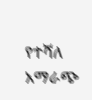የተሻለ አማራጭ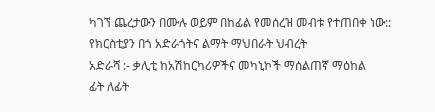ካገኘ ጨረታውን በሙሉ ወይም በከፊል የመሰረዝ መብቱ የተጠበቀ ነው::
የክርስቲያን በጎ አድራጎትና ልማት ማህበራት ህብረት
አድራሻ :- ቃሊቲ ከአሽከርካሪዎችና መካኒኮች ማሰልጠኛ ማዕከል
ፊት ለፊት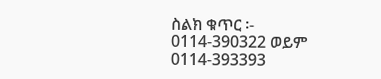ስልክ ቁጥር ፡- 0114-390322 ወይም 0114-393393